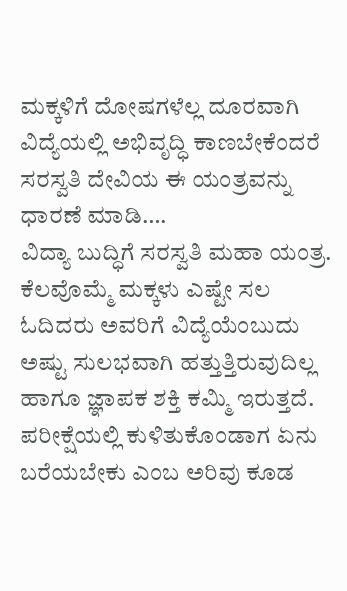ಮಕ್ಕಳಿಗೆ ದೋಷಗಳೆಲ್ಲ ದೂರವಾಗಿ ವಿದ್ಯೆಯಲ್ಲಿ ಅಭಿವೃದ್ಧಿ ಕಾಣಬೇಕೆಂದರೆ ಸರಸ್ವತಿ ದೇವಿಯ ಈ ಯಂತ್ರವನ್ನು ಧಾರಣೆ ಮಾಡಿ….
ವಿದ್ಯಾ ಬುದ್ಧಿಗೆ ಸರಸ್ವತಿ ಮಹಾ ಯಂತ್ರ.
ಕೆಲವೊಮ್ಮೆ ಮಕ್ಕಳು ಎಷ್ಟೇ ಸಲ ಓದಿದರು ಅವರಿಗೆ ವಿದ್ಯೆಯೆಂಬುದು ಅಷ್ಟು ಸುಲಭವಾಗಿ ಹತ್ತುತ್ತಿರುವುದಿಲ್ಲ ಹಾಗೂ ಜ್ಞಾಪಕ ಶಕ್ತಿ ಕಮ್ಮಿ ಇರುತ್ತದೆ. ಪರೀಕ್ಷೆಯಲ್ಲಿ ಕುಳಿತುಕೊಂಡಾಗ ಏನು ಬರೆಯಬೇಕು ಎಂಬ ಅರಿವು ಕೂಡ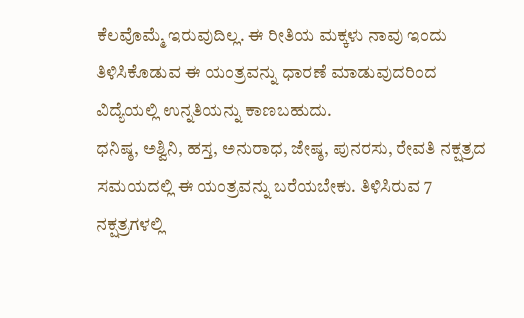ಕೆಲವೊಮ್ಮೆ ಇರುವುದಿಲ್ಲ. ಈ ರೀತಿಯ ಮಕ್ಕಳು ನಾವು ಇಂದು ತಿಳಿಸಿಕೊಡುವ ಈ ಯಂತ್ರವನ್ನು ಧಾರಣೆ ಮಾಡುವುದರಿಂದ ವಿದ್ಯೆಯಲ್ಲಿ ಉನ್ನತಿಯನ್ನು ಕಾಣಬಹುದು.
ಧನಿಷ್ಠ, ಅಶ್ವಿನಿ, ಹಸ್ತ, ಅನುರಾಧ, ಜೇಷ್ಠ, ಪುನರಸು, ರೇವತಿ ನಕ್ಷತ್ರದ ಸಮಯದಲ್ಲಿ ಈ ಯಂತ್ರವನ್ನು ಬರೆಯಬೇಕು. ತಿಳಿಸಿರುವ 7 ನಕ್ಷತ್ರಗಳಲ್ಲಿ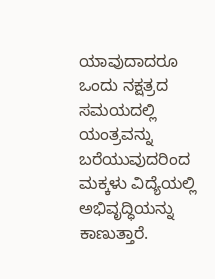ಯಾವುದಾದರೂ ಒಂದು ನಕ್ಷತ್ರದ ಸಮಯದಲ್ಲಿ ಯಂತ್ರವನ್ನು ಬರೆಯುವುದರಿಂದ ಮಕ್ಕಳು ವಿದ್ಯೆಯಲ್ಲಿ ಅಭಿವೃದ್ಧಿಯನ್ನು ಕಾಣುತ್ತಾರೆ.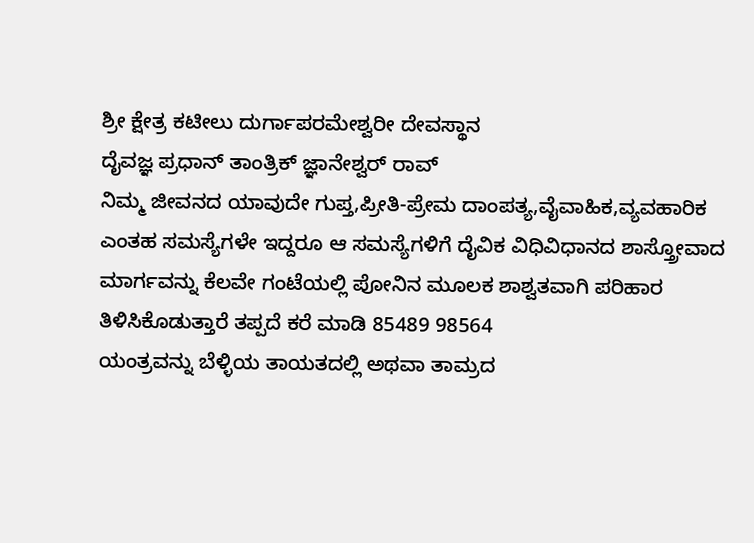ಶ್ರೀ ಕ್ಷೇತ್ರ ಕಟೀಲು ದುರ್ಗಾಪರಮೇಶ್ವರೀ ದೇವಸ್ಥಾನ
ದೈವಜ್ಞ ಪ್ರಧಾನ್ ತಾಂತ್ರಿಕ್ ಜ್ಞಾನೇಶ್ವರ್ ರಾವ್
ನಿಮ್ಮ ಜೀವನದ ಯಾವುದೇ ಗುಪ್ತ,ಪ್ರೀತಿ-ಪ್ರೇಮ ದಾಂಪತ್ಯ,ವೈವಾಹಿಕ,ವ್ಯವಹಾರಿಕ ಎಂತಹ ಸಮಸ್ಯೆಗಳೇ ಇದ್ದರೂ ಆ ಸಮಸ್ಯೆಗಳಿಗೆ ದೈವಿಕ ವಿಧಿವಿಧಾನದ ಶಾಸ್ತ್ರೋವಾದ ಮಾರ್ಗವನ್ನು ಕೆಲವೇ ಗಂಟೆಯಲ್ಲಿ ಪೋನಿನ ಮೂಲಕ ಶಾಶ್ವತವಾಗಿ ಪರಿಹಾರ ತಿಳಿಸಿಕೊಡುತ್ತಾರೆ ತಪ್ಪದೆ ಕರೆ ಮಾಡಿ 85489 98564
ಯಂತ್ರವನ್ನು ಬೆಳ್ಳಿಯ ತಾಯತದಲ್ಲಿ ಅಥವಾ ತಾಮ್ರದ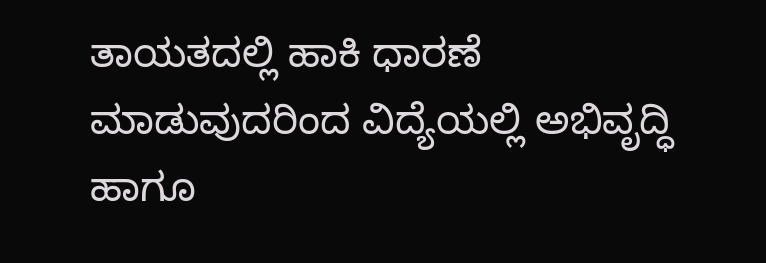ತಾಯತದಲ್ಲಿ ಹಾಕಿ ಧಾರಣೆ ಮಾಡುವುದರಿಂದ ವಿದ್ಯೆಯಲ್ಲಿ ಅಭಿವೃದ್ಧಿ ಹಾಗೂ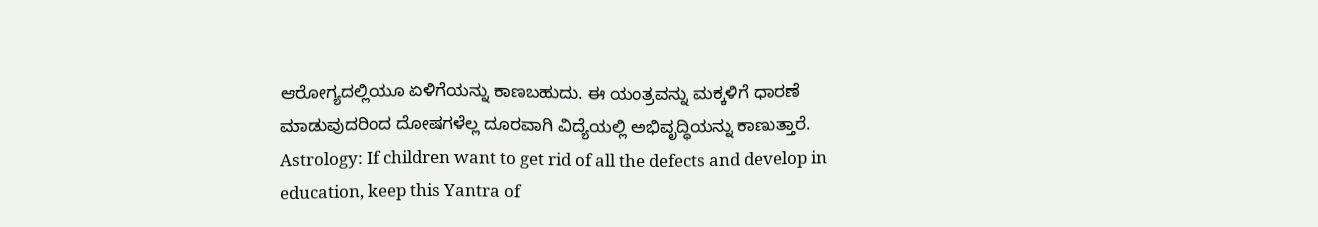ಆರೋಗ್ಯದಲ್ಲಿಯೂ ಏಳಿಗೆಯನ್ನು ಕಾಣಬಹುದು. ಈ ಯಂತ್ರವನ್ನು ಮಕ್ಕಳಿಗೆ ಧಾರಣೆ ಮಾಡುವುದರಿಂದ ದೋಷಗಳೆಲ್ಲ ದೂರವಾಗಿ ವಿದ್ಯೆಯಲ್ಲಿ ಅಭಿವೃದ್ಧಿಯನ್ನು ಕಾಣುತ್ತಾರೆ.
Astrology: If children want to get rid of all the defects and develop in education, keep this Yantra of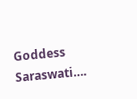Goddess Saraswati….